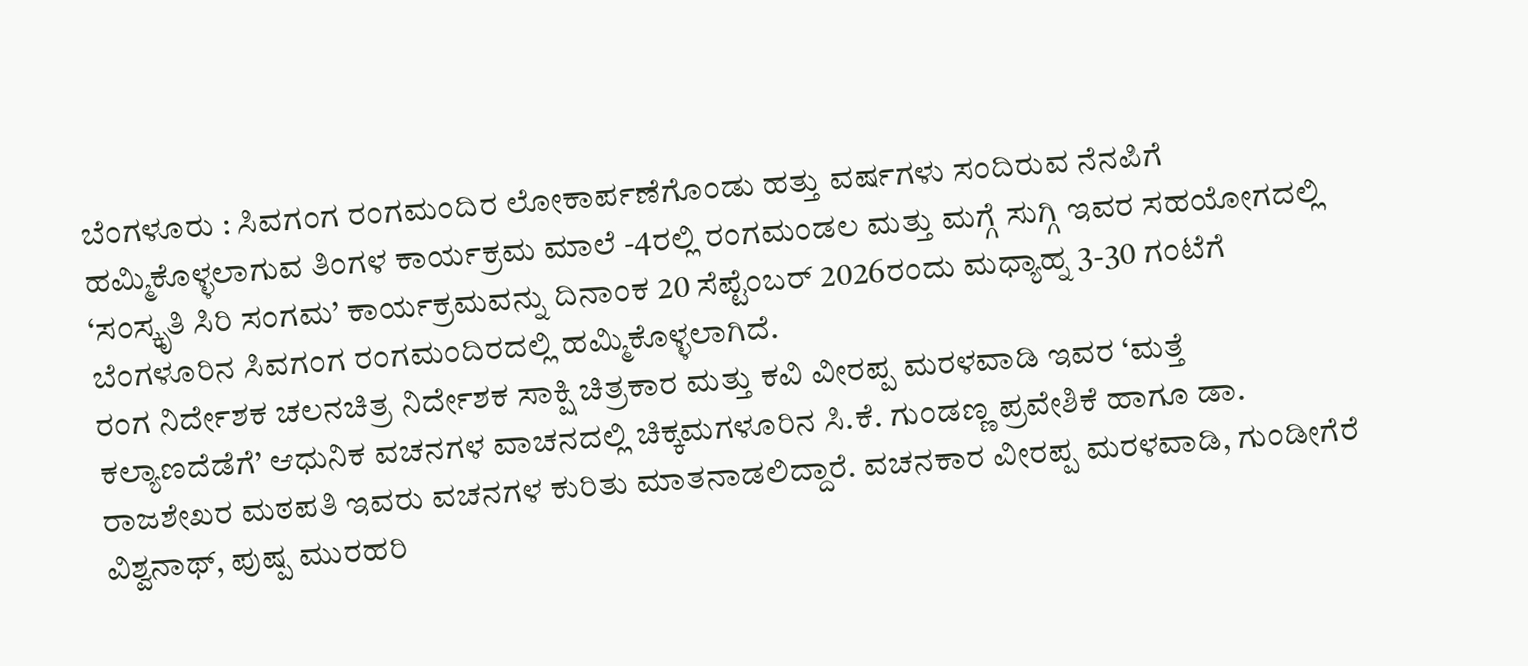ಬೆಂಗಳೂರು : ಸಿವಗಂಗ ರಂಗಮಂದಿರ ಲೋಕಾರ್ಪಣೆಗೊಂಡು ಹತ್ತು ವರ್ಷಗಳು ಸಂದಿರುವ ನೆನಪಿಗೆ ಹಮ್ಮಿಕೊಳ್ಳಲಾಗುವ ತಿಂಗಳ ಕಾರ್ಯಕ್ರಮ ಮಾಲೆ -4ರಲ್ಲಿ ರಂಗಮಂಡಲ ಮತ್ತು ಮಗ್ಗೆ ಸುಗ್ಗಿ ಇವರ ಸಹಯೋಗದಲ್ಲಿ ‘ಸಂಸ್ಕೃತಿ ಸಿರಿ ಸಂಗಮ’ ಕಾರ್ಯಕ್ರಮವನ್ನು ದಿನಾಂಕ 20 ಸೆಪ್ಟೆಂಬರ್ 2026ರಂದು ಮಧ್ಯಾಹ್ನ 3-30 ಗಂಟೆಗೆ ಬೆಂಗಳೂರಿನ ಸಿವಗಂಗ ರಂಗಮಂದಿರದಲ್ಲಿ ಹಮ್ಮಿಕೊಳ್ಳಲಾಗಿದೆ.
ರಂಗ ನಿರ್ದೇಶಕ ಚಲನಚಿತ್ರ ನಿರ್ದೇಶಕ ಸಾಕ್ಷಿ ಚಿತ್ರಕಾರ ಮತ್ತು ಕವಿ ವೀರಪ್ಪ ಮರಳವಾಡಿ ಇವರ ‘ಮತ್ತೆ ಕಲ್ಯಾಣದೆಡೆಗೆ’ ಆಧುನಿಕ ವಚನಗಳ ವಾಚನದಲ್ಲಿ ಚಿಕ್ಕಮಗಳೂರಿನ ಸಿ.ಕೆ. ಗುಂಡಣ್ಣ ಪ್ರವೇಶಿಕೆ ಹಾಗೂ ಡಾ. ರಾಜಶೇಖರ ಮಠಪತಿ ಇವರು ವಚನಗಳ ಕುರಿತು ಮಾತನಾಡಲಿದ್ದಾರೆ. ವಚನಕಾರ ವೀರಪ್ಪ ಮರಳವಾಡಿ, ಗುಂಡೀಗೆರೆ ವಿಶ್ವನಾಥ್, ಪುಷ್ಪ ಮುರಹರಿ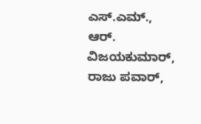ಎಸ್.ಎಮ್., ಆರ್. ವಿಜಯಕುಮಾರ್, ರಾಜು ಪವಾರ್,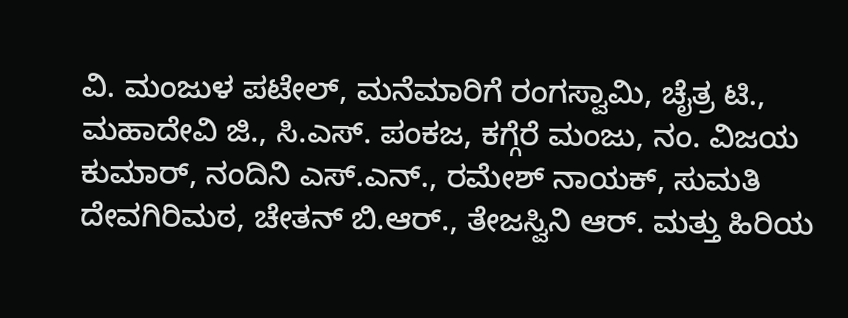ವಿ. ಮಂಜುಳ ಪಟೇಲ್, ಮನೆಮಾರಿಗೆ ರಂಗಸ್ವಾಮಿ, ಚೈತ್ರ ಟಿ., ಮಹಾದೇವಿ ಜಿ., ಸಿ.ಎಸ್. ಪಂಕಜ, ಕಗ್ಗೆರೆ ಮಂಜು, ನಂ. ವಿಜಯ ಕುಮಾರ್, ನಂದಿನಿ ಎಸ್.ಎನ್., ರಮೇಶ್ ನಾಯಕ್, ಸುಮತಿ ದೇವಗಿರಿಮಠ, ಚೇತನ್ ಬಿ.ಆರ್., ತೇಜಸ್ವಿನಿ ಆರ್. ಮತ್ತು ಹಿರಿಯ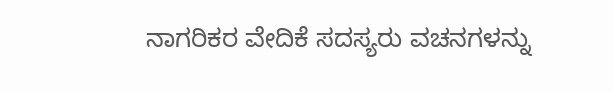ನಾಗರಿಕರ ವೇದಿಕೆ ಸದಸ್ಯರು ವಚನಗಳನ್ನು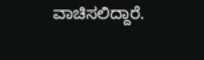ವಾಚಿಸಲಿದ್ದಾರೆ.